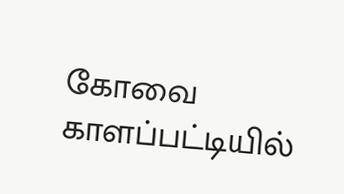கோவை காளப்பட்டியில்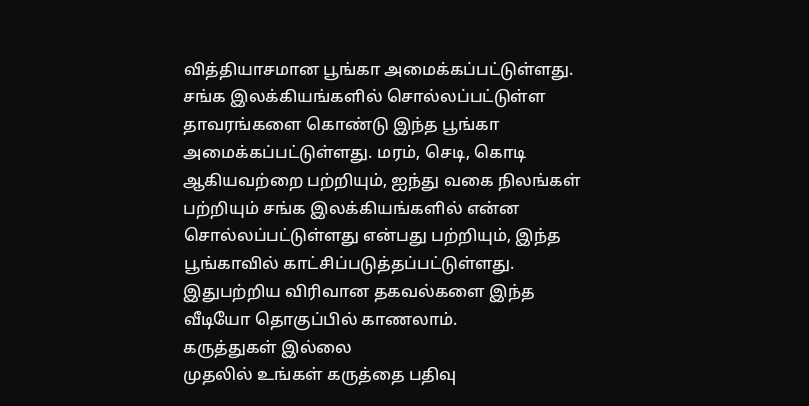வித்தியாசமான பூங்கா அமைக்கப்பட்டுள்ளது. சங்க இலக்கியங்களில் சொல்லப்பட்டுள்ள தாவரங்களை கொண்டு இந்த பூங்கா அமைக்கப்பட்டுள்ளது. மரம், செடி, கொடி ஆகியவற்றை பற்றியும், ஐந்து வகை நிலங்கள் பற்றியும் சங்க இலக்கியங்களில் என்ன சொல்லப்பட்டுள்ளது என்பது பற்றியும், இந்த பூங்காவில் காட்சிப்படுத்தப்பட்டுள்ளது. இதுபற்றிய விரிவான தகவல்களை இந்த வீடியோ தொகுப்பில் காணலாம்.
கருத்துகள் இல்லை
முதலில் உங்கள் கருத்தை பதிவு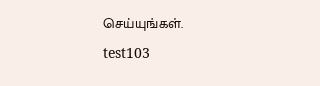செய்யுங்கள்.

test103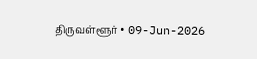திருவள்ளூர் • 09-Jun-2026